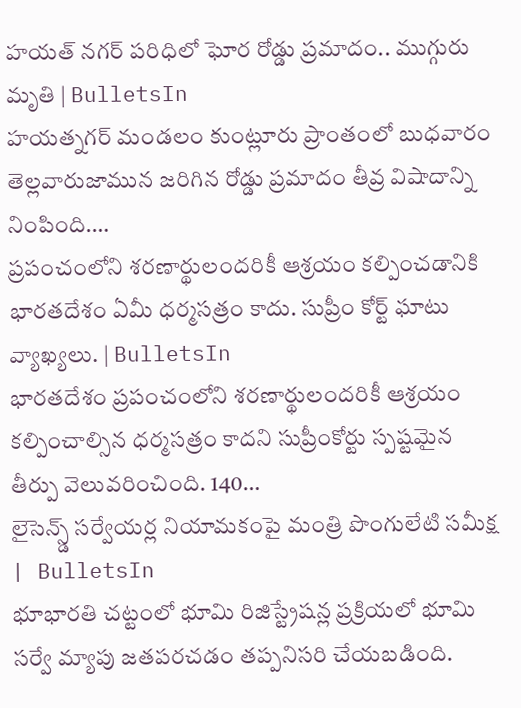హయత్ నగర్ పరిధిలో ఘోర రోడ్డు ప్రమాదం.. ముగ్గురు మృతి | BulletsIn
హయత్నగర్ మండలం కుంట్లూరు ప్రాంతంలో బుధవారం తెల్లవారుజామున జరిగిన రోడ్డు ప్రమాదం తీవ్ర విషాదాన్ని నింపింది.…
ప్రపంచంలోని శరణార్థులందరికీ ఆశ్రయం కల్పించడానికి భారతదేశం ఏమీ ధర్మసత్రం కాదు. సుప్రీం కోర్ట్ ఘాటు వ్యాఖ్యలు. | BulletsIn
భారతదేశం ప్రపంచంలోని శరణార్థులందరికీ ఆశ్రయం కల్పించాల్సిన ధర్మసత్రం కాదని సుప్రీంకోర్టు స్పష్టమైన తీర్పు వెలువరించింది. 140…
లైసెన్స్డ్ సర్వేయర్ల నియామకంపై మంత్రి పొంగులేటి సమీక్ష | BulletsIn
భూభారతి చట్టంలో భూమి రిజిస్ట్రేషన్ల ప్రక్రియలో భూమి సర్వే మ్యాపు జతపరచడం తప్పనిసరి చేయబడింది.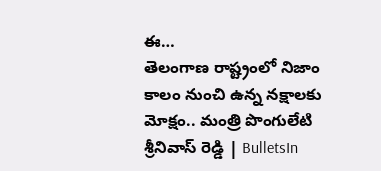ఈ…
తెలంగాణ రాష్ట్రంలో నిజాం కాలం నుంచి ఉన్న నక్షాలకు మోక్షం.. మంత్రి పొంగులేటి శ్రీనివాస్ రెడ్డి | BulletsIn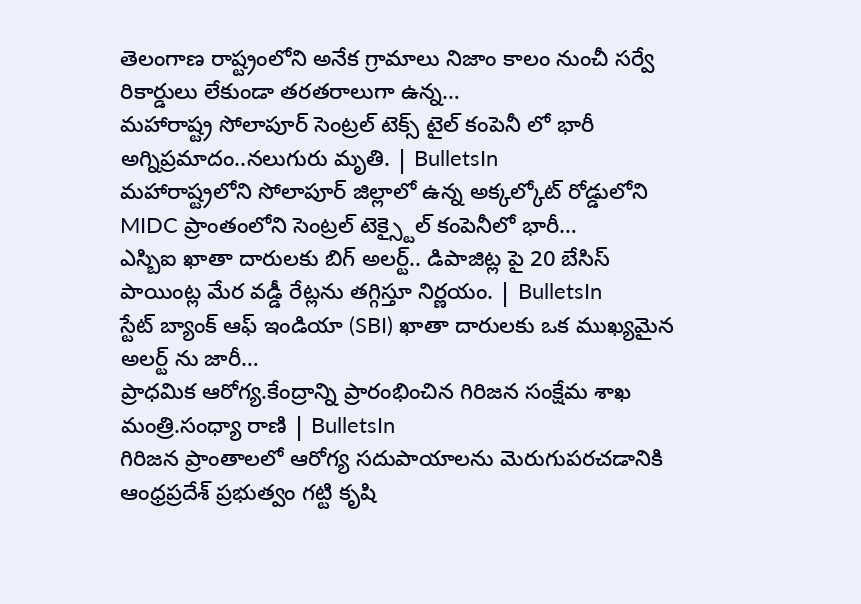తెలంగాణ రాష్ట్రంలోని అనేక గ్రామాలు నిజాం కాలం నుంచీ సర్వే రికార్డులు లేకుండా తరతరాలుగా ఉన్న…
మహారాష్ట్ర సోలాపూర్ సెంట్రల్ టెక్స్ టైల్ కంపెనీ లో భారీ అగ్నిప్రమాదం..నలుగురు మృతి. | BulletsIn
మహారాష్ట్రలోని సోలాపూర్ జిల్లాలో ఉన్న అక్కల్కోట్ రోడ్డులోని MIDC ప్రాంతంలోని సెంట్రల్ టెక్స్టైల్ కంపెనీలో భారీ…
ఎస్బిఐ ఖాతా దారులకు బిగ్ అలర్ట్.. డిపాజిట్ల పై 20 బేసిస్ పాయింట్ల మేర వడ్డీ రేట్లను తగ్గిస్తూ నిర్ణయం. | BulletsIn
స్టేట్ బ్యాంక్ ఆఫ్ ఇండియా (SBI) ఖాతా దారులకు ఒక ముఖ్యమైన అలర్ట్ ను జారీ…
ప్రాధమిక ఆరోగ్య.కేంద్రాన్ని ప్రారంభించిన గిరిజన సంక్షేమ శాఖ మంత్రి.సంధ్యా రాణి | BulletsIn
గిరిజన ప్రాంతాలలో ఆరోగ్య సదుపాయాలను మెరుగుపరచడానికి ఆంధ్రప్రదేశ్ ప్రభుత్వం గట్టి కృషి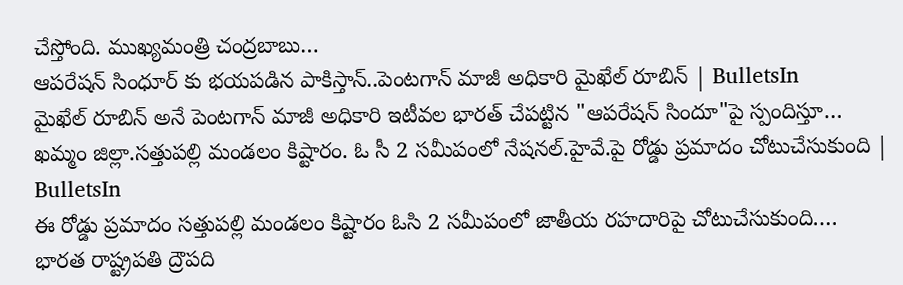చేస్తోంది. ముఖ్యమంత్రి చంద్రబాబు…
ఆపరేషన్ సింధూర్ కు భయపడిన పాకిస్తాన్..పెంటగాన్ మాజీ అధికారి మైఖేల్ రూబిన్ | BulletsIn
మైఖేల్ రూబిన్ అనే పెంటగాన్ మాజీ అధికారి ఇటీవల భారత్ చేపట్టిన "ఆపరేషన్ సిందూ"పై స్పందిస్తూ…
ఖమ్మం జిల్లా.సత్తుపల్లి మండలం కిష్టారం. ఓ సీ 2 సమీపంలో నేషనల్.హైవే.పై రోడ్డు ప్రమాదం చోటుచేసుకుంది | BulletsIn
ఈ రోడ్డు ప్రమాదం సత్తుపల్లి మండలం కిష్టారం ఓసి 2 సమీపంలో జాతీయ రహదారిపై చోటుచేసుకుంది.…
భారత రాష్ట్రపతి ద్రౌపది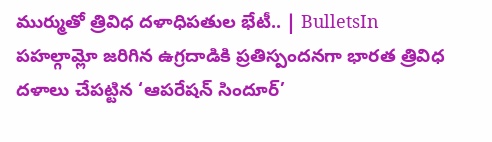ముర్ముతో త్రివిధ దళాధిపతుల భేటీ.. | BulletsIn
పహల్గామ్లో జరిగిన ఉగ్రదాడికి ప్రతిస్పందనగా భారత త్రివిధ దళాలు చేపట్టిన ‘ఆపరేషన్ సిందూర్’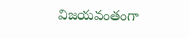విజయవంతంగా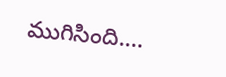ముగిసింది.…